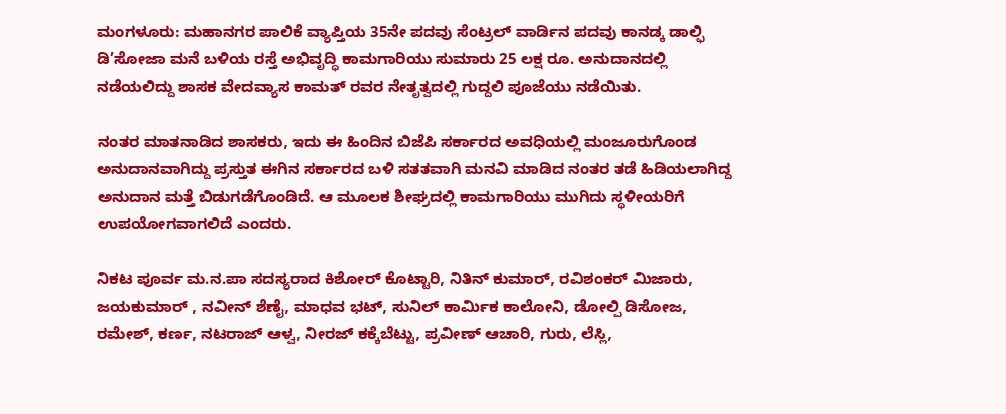ಮಂಗಳೂರು: ಮಹಾನಗರ ಪಾಲಿಕೆ ವ್ಯಾಪ್ತಿಯ 35ನೇ ಪದವು ಸೆಂಟ್ರಲ್ ವಾರ್ಡಿನ ಪದವು ಕಾನಡ್ಕ ಡಾಲ್ಫಿ ಡಿ’ಸೋಜಾ ಮನೆ ಬಳಿಯ ರಸ್ತೆ ಅಭಿವೃದ್ಧಿ ಕಾಮಗಾರಿಯು ಸುಮಾರು 25 ಲಕ್ಷ ರೂ. ಅನುದಾನದಲ್ಲಿ ನಡೆಯಲಿದ್ದು ಶಾಸಕ ವೇದವ್ಯಾಸ ಕಾಮತ್ ರವರ ನೇತೃತ್ವದಲ್ಲಿ ಗುದ್ದಲಿ ಪೂಜೆಯು ನಡೆಯಿತು.

ನಂತರ ಮಾತನಾಡಿದ ಶಾಸಕರು, ಇದು ಈ ಹಿಂದಿನ ಬಿಜೆಪಿ ಸರ್ಕಾರದ ಅವಧಿಯಲ್ಲಿ ಮಂಜೂರುಗೊಂಡ ಅನುದಾನವಾಗಿದ್ದು ಪ್ರಸ್ತುತ ಈಗಿನ ಸರ್ಕಾರದ ಬಳಿ ಸತತವಾಗಿ ಮನವಿ ಮಾಡಿದ ನಂತರ ತಡೆ ಹಿಡಿಯಲಾಗಿದ್ದ ಅನುದಾನ ಮತ್ತೆ ಬಿಡುಗಡೆಗೊಂಡಿದೆ. ಆ ಮೂಲಕ ಶೀಘ್ರದಲ್ಲಿ ಕಾಮಗಾರಿಯು ಮುಗಿದು ಸ್ಥಳೀಯರಿಗೆ ಉಪಯೋಗವಾಗಲಿದೆ ಎಂದರು.

ನಿಕಟ ಪೂರ್ವ ಮ.ನ.ಪಾ ಸದಸ್ಯರಾದ ಕಿಶೋರ್ ಕೊಟ್ಟಾರಿ, ನಿತಿನ್ ಕುಮಾರ್, ರವಿಶಂಕರ್ ಮಿಜಾರು, ಜಯಕುಮಾರ್ , ನವೀನ್ ಶೆಣೈ, ಮಾಧವ ಭಟ್, ಸುನಿಲ್ ಕಾರ್ಮಿಕ ಕಾಲೋನಿ, ಡೋಲ್ಪಿ ಡಿಸೋಜ, ರಮೇಶ್, ಕರ್ಣ, ನಟರಾಜ್ ಆಳ್ವ, ನೀರಜ್ ಕಕ್ಕೆಬೆಟ್ಟು, ಪ್ರವೀಣ್ ಆಚಾರಿ, ಗುರು, ಲೆಸ್ಲಿ,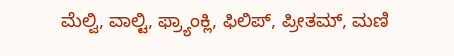ಮೆಲ್ವಿ, ವಾಲ್ಟಿ, ಫ್ರ್ಯಾಂಕ್ಲಿ, ಫಿಲಿಪ್, ಪ್ರೀತಮ್, ಮಣಿ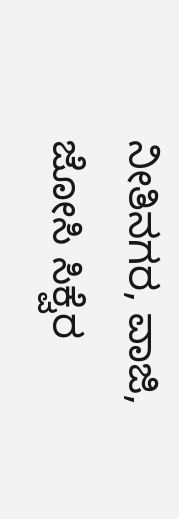ನೀತಿನಗರ, ವಾಜಿ, ಜೋಸಿ ಸಿಕ್ವೆರ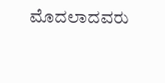ಮೊದಲಾದವರು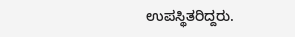ಉಪಸ್ಥಿತರಿದ್ದರು.